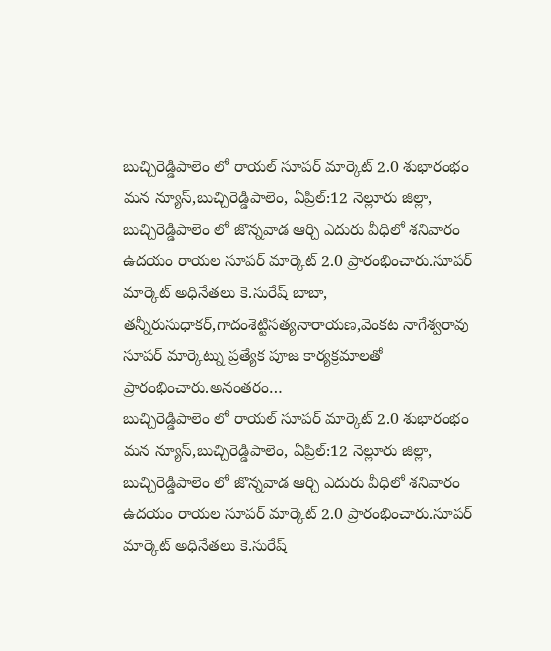బుచ్చిరెడ్డిపాలెం లో రాయల్ సూపర్ మార్కెట్ 2.0 శుభారంభం
మన న్యూస్,బుచ్చిరెడ్డిపాలెం, ఏప్రిల్:12 నెల్లూరు జిల్లా, బుచ్చిరెడ్డిపాలెం లో జొన్నవాడ ఆర్చి ఎదురు వీధిలో శనివారం ఉదయం రాయల సూపర్ మార్కెట్ 2.0 ప్రారంభించారు.సూపర్ మార్కెట్ అధినేతలు కె.సురేష్ బాబా, తన్నీరుసుధాకర్,గాదంశెట్టిసత్యనారాయణ,వెంకట నాగేశ్వరావు సూపర్ మార్కెట్ను ప్రత్యేక పూజ కార్యక్రమాలతో ప్రారంభించారు.అనంతరం…
బుచ్చిరెడ్డిపాలెం లో రాయల్ సూపర్ మార్కెట్ 2.0 శుభారంభం
మన న్యూస్,బుచ్చిరెడ్డిపాలెం, ఏప్రిల్:12 నెల్లూరు జిల్లా, బుచ్చిరెడ్డిపాలెం లో జొన్నవాడ ఆర్చి ఎదురు వీధిలో శనివారం ఉదయం రాయల సూపర్ మార్కెట్ 2.0 ప్రారంభించారు.సూపర్ మార్కెట్ అధినేతలు కె.సురేష్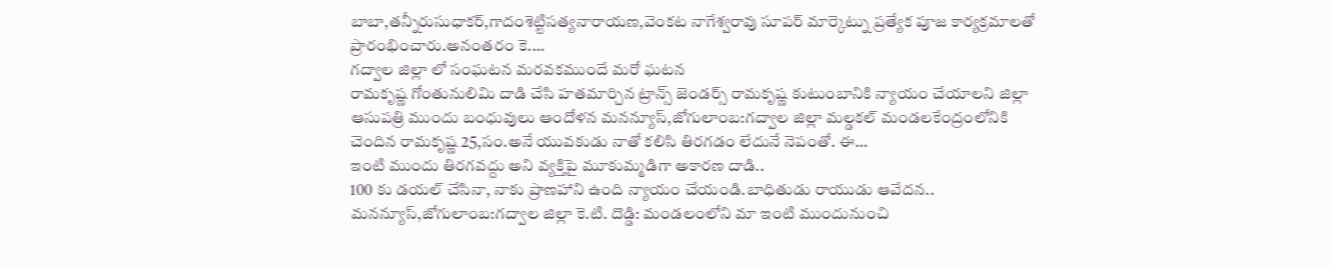బాబా,తన్నీరుసుధాకర్,గాదంశెట్టిసత్యనారాయణ,వెంకట నాగేశ్వరావు సూపర్ మార్కెట్ను ప్రత్యేక పూజ కార్యక్రమాలతో ప్రారంభించారు.అనంతరం కె.…
గద్వాల జిల్లా లో సంఘటన మరవకముందే మరో ఘటన
రామకృష్ణ గోంతునులిమి దాడి చేసి హతమార్చిన ట్రాన్స్ జెండర్స్ రామకృష్ణ కుటుంబానికి న్యాయం చేయాలని జిల్లా ఆసుపత్రి ముందు బంధువులు ఆందోళన మనన్యూస్,జోగులాంబ:గద్వాల జిల్లా మల్డకల్ మండలకేంద్రంలోనికి చెందిన రామకృష్ణ 25,సం.అనే యువకుడు నాతో కలిసి తిరగడం లేదునే నెపంతో. ఈ…
ఇంటి ముందు తిరగవద్దు అని వ్యక్తిపై మూకుమ్మడిగా అకారణ దాడి..
100 కు డయల్ చేసినా, నాకు ప్రాణహాని ఉంది న్యాయం చేయండి.బాధితుడు రాయుడు ఆవేదన.. మనన్యూస్,జోగులాంబ:గద్వాల జిల్లా కె.టి. దొడ్డి: మండలంలోని మా ఇంటి ముందునుంచి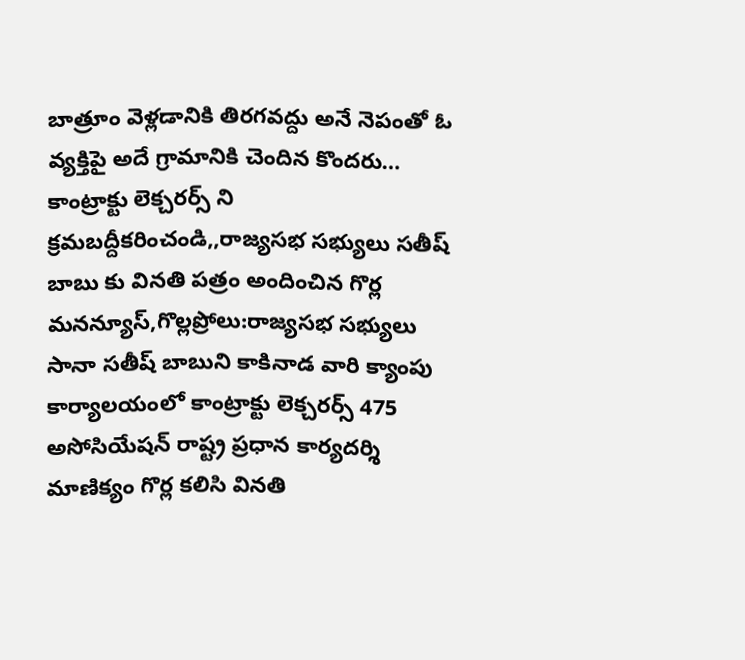బాత్రూం వెళ్లడానికి తిరగవద్దు అనే నెపంతో ఓ వ్యక్తిపై అదే గ్రామానికి చెందిన కొందరు…
కాంట్రాక్టు లెక్చరర్స్ ని క్రమబద్దీకరించండి,,రాజ్యసభ సభ్యులు సతీష్ బాబు కు వినతి పత్రం అందించిన గొర్ల
మనన్యూస్,గొల్లప్రోలు:రాజ్యసభ సభ్యులు సానా సతీష్ బాబుని కాకినాడ వారి క్యాంపు కార్యాలయంలో కాంట్రాక్టు లెక్చరర్స్ 475 అసోసియేషన్ రాష్ట్ర ప్రధాన కార్యదర్శి మాణిక్యం గొర్ల కలిసి వినతి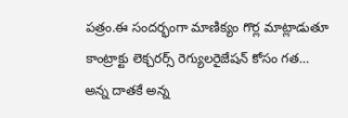పత్రం.ఈ సందర్భంగా మాణిక్యం గొర్ల మాట్లాడుతూ కాంట్రాక్టు లెక్చరర్స్ రెగ్యులరైజేషన్ కోసం గత…
అన్న దాతకే అన్న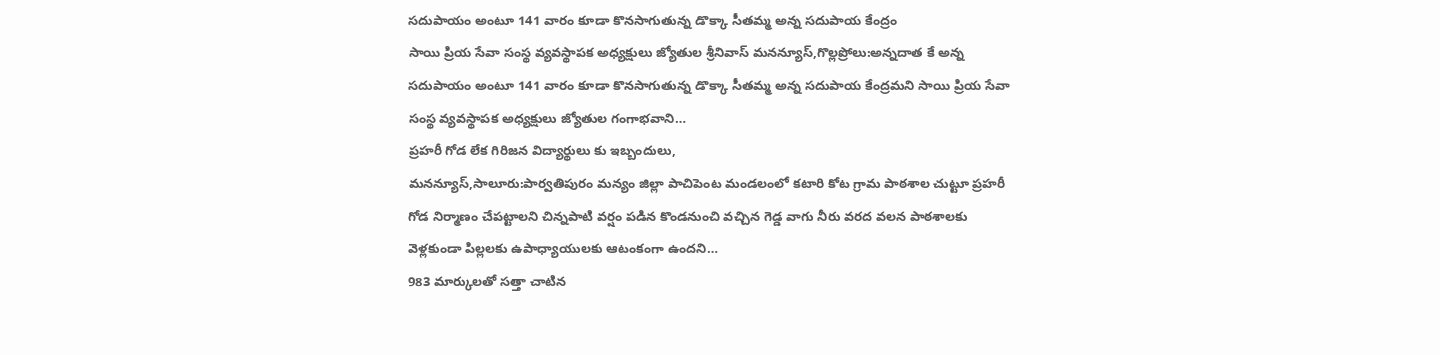సదుపాయం అంటూ 141 వారం కూడా కొనసాగుతున్న డొక్కా సీతమ్మ అన్న సదుపాయ కేంద్రం
సాయి ప్రియ సేవా సంస్థ వ్యవస్థాపక అధ్యక్షులు జ్యోతుల శ్రీనివాస్ మనన్యూస్,గొల్లప్రోలు:అన్నదాత కే అన్న సదుపాయం అంటూ 141 వారం కూడా కొనసాగుతున్న డొక్కా సీతమ్మ అన్న సదుపాయ కేంద్రమని సాయి ప్రియ సేవా సంస్థ వ్యవస్థాపక అధ్యక్షులు జ్యోతుల గంగాభవాని…
ప్రహరీ గోడ లేక గిరిజన విద్యార్థులు కు ఇబ్బందులు,
మనన్యూస్,సాలూరు:పార్వతిపురం మన్యం జిల్లా పాచిపెంట మండలంలో కటారి కోట గ్రామ పాఠశాల చుట్టూ ప్రహరీ గోడ నిర్మాణం చేపట్టాలని చిన్నపాటి వర్షం పడిన కొండనుంచి వచ్చిన గెడ్డ వాగు నీరు వరద వలన పాఠశాలకు వెళ్లకుండా పిల్లలకు ఉపాధ్యాయులకు ఆటంకంగా ఉందని…
983 మార్కులతో సత్తా చాటిన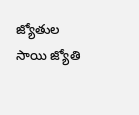జ్యోతుల సాయి జ్యోతి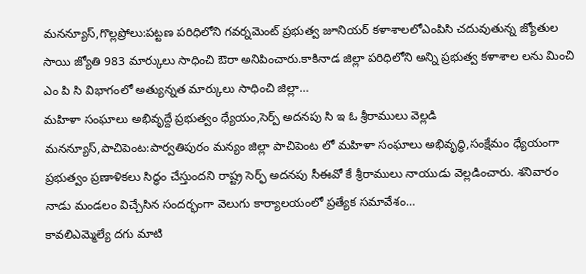మనన్యూస్,గొల్లప్రోలు:పట్టణ పరిధిలోని గవర్నమెంట్ ప్రభుత్వ జూనియర్ కళాశాలలోఎంపిసి చదువుతున్న జ్యోతుల సాయి జ్యోతి 983 మార్కులు సాధించి ఔరా అనిపించారు.కాకినాడ జిల్లా పరిధిలోని అన్ని ప్రభుత్వ కళాశాల లను మించి ఎం పి సి విభాగంలో అత్యున్నత మార్కులు సాధించి జిల్లా…
మహిళా సంఘాలు అభివృద్దే ప్రభుత్వం ధ్యేయం,సెర్ప్ అదనపు సి ఇ ఓ శ్రీరాములు వెల్లడి
మనన్యూస్,పాచిపెంట:పార్వతిపురం మన్యం జిల్లా పాచిపెంట లో మహిళా సంఘాలు అభివృద్ధి,సంక్షేమం ధ్యేయంగా ప్రభుత్వం ప్రణాళికలు సిద్ధం చేస్తుందని రాష్ట్ర సెర్ఫ్ అదనపు సీఈవో కే శ్రీరాములు నాయుడు వెల్లడించారు. శనివారం నాడు మండలం విచ్చేసిన సందర్భంగా వెలుగు కార్యాలయంలో ప్రత్యేక సమావేశం…
కావలిఎమ్మెల్యే దగు మాటి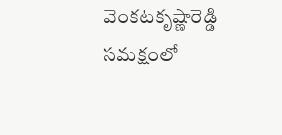వెంకటకృష్ణారెడ్డి సమక్షంలో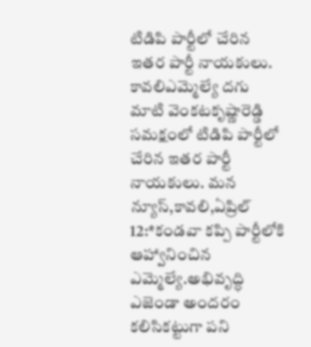టిడిపి పార్టీలో చేరిన ఇతర పార్టీ నాయకులు.
కావలిఎమ్మెల్యే దగు మాటి వెంకటకృష్ణారెడ్డి సమక్షంలో టిడిపి పార్టీలో చేరిన ఇతర పార్టీ నాయకులు. మన న్యూస్,కావలి,ఏప్రిల్ 12:*కండవా కప్పి పార్టీలోకి ఆహ్వానించిన ఎమ్మెల్యే.అభివృద్ధి ఎజెండా అందరం కలిసికట్టుగా పని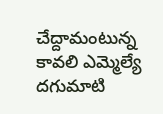చేద్దామంటున్న కావలి ఎమ్మెల్యే దగుమాటి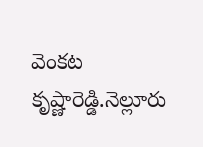వెంకట కృష్ణారెడ్డి.నెల్లూరు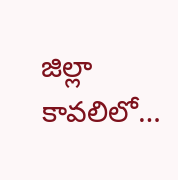జిల్లా కావలిలో…